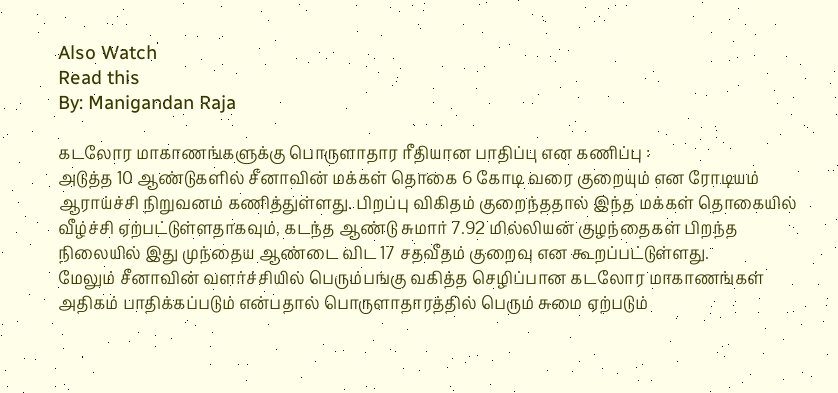Also Watch
Read this
By: Manigandan Raja

கடலோர மாகாணங்களுக்கு பொருளாதார ரீதியான பாதிப்பு என கணிப்பு :
அடுத்த 10 ஆண்டுகளில் சீனாவின் மக்கள் தொகை 6 கோடி வரை குறையும் என ரோடியம் ஆராய்ச்சி நிறுவனம் கணித்துள்ளது. பிறப்பு விகிதம் குறைந்ததால் இந்த மக்கள் தொகையில் வீழ்ச்சி ஏற்பட்டுள்ளதாகவும், கடந்த ஆண்டு சுமார் 7.92 மில்லியன் குழந்தைகள் பிறந்த நிலையில் இது முந்தைய ஆண்டை விட 17 சதவீதம் குறைவு என கூறப்பட்டுள்ளது.
மேலும் சீனாவின் வளர்ச்சியில் பெரும்பங்கு வகித்த செழிப்பான கடலோர மாகாணங்கள் அதிகம் பாதிக்கப்படும் என்பதால் பொருளாதாரத்தில் பெரும் சுமை ஏற்படும்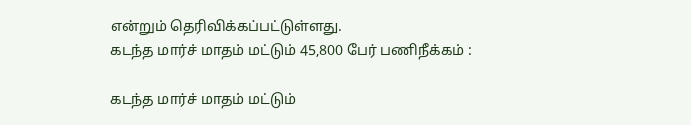என்றும் தெரிவிக்கப்பட்டுள்ளது.
கடந்த மார்ச் மாதம் மட்டும் 45,800 பேர் பணிநீக்கம் :

கடந்த மார்ச் மாதம் மட்டும்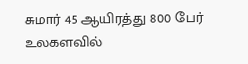சுமார் 45 ஆயிரத்து 800 பேர் உலகளவில்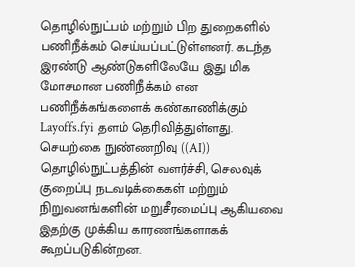தொழில்நுட்பம் மற்றும் பிற துறைகளில் பணிநீக்கம் செய்யப்பட்டுள்ளனர். கடந்த இரண்டு ஆண்டுகளிலேயே இது மிக மோசமான பணிநீக்கம் என பணிநீக்கங்களைக் கண்காணிக்கும் Layoffs.fyi தளம் தெரிவித்துள்ளது.
செயற்கை நுண்ணறிவு ((AI)) தொழில்நுட்பத்தின் வளர்ச்சி, செலவுக் குறைப்பு நடவடிக்கைகள் மற்றும் நிறுவனங்களின் மறுசீரமைப்பு ஆகியவை இதற்கு முக்கிய காரணங்களாகக் கூறப்படுகின்றன.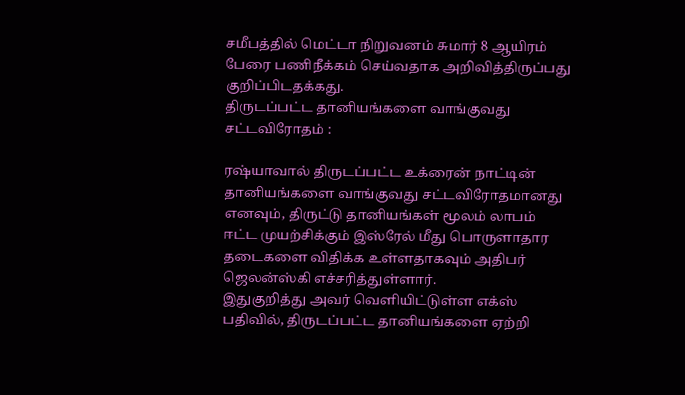சமீபத்தில் மெட்டா நிறுவனம் சுமார் 8 ஆயிரம் பேரை பணிநீக்கம் செய்வதாக அறிவித்திருப்பது குறிப்பிடதக்கது.
திருடப்பட்ட தானியங்களை வாங்குவது சட்டவிரோதம் :

ரஷ்யாவால் திருடப்பட்ட உக்ரைன் நாட்டின் தானியங்களை வாங்குவது சட்டவிரோதமானது எனவும், திருட்டு தானியங்கள் மூலம் லாபம் ஈட்ட முயற்சிக்கும் இஸ்ரேல் மீது பொருளாதார தடைகளை விதிக்க உள்ளதாகவும் அதிபர் ஜெலன்ஸ்கி எச்சரித்துள்ளார்.
இதுகுறித்து அவர் வெளியிட்டுள்ள எக்ஸ் பதிவில், திருடப்பட்ட தானியங்களை ஏற்றி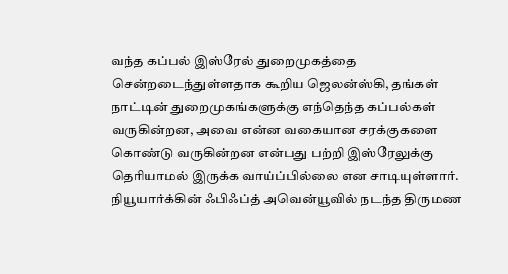வந்த கப்பல் இஸ்ரேல் துறைமுகத்தை சென்றடைந்துள்ளதாக கூறிய ஜெலன்ஸ்கி, தங்கள் நாட்டின் துறைமுகங்களுக்கு எந்தெந்த கப்பல்கள் வருகின்றன, அவை என்ன வகையான சரக்குகளை கொண்டு வருகின்றன என்பது பற்றி இஸ்ரேலுக்கு தெரியாமல் இருக்க வாய்ப்பில்லை என சாடியுள்ளார்.
நியூயார்க்கின் ஃபிஃப்த் அவென்யூவில் நடந்த திருமண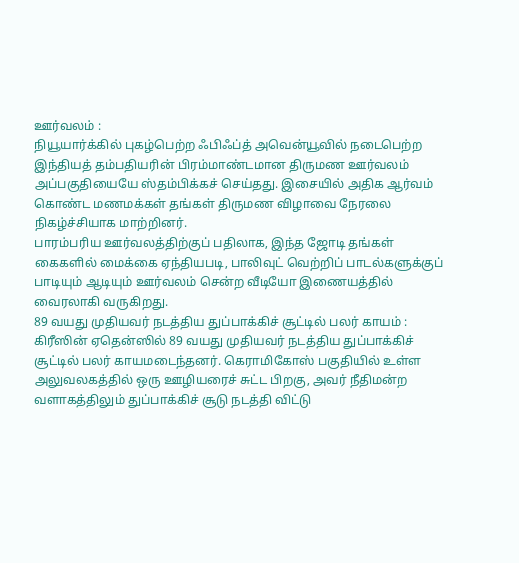ஊர்வலம் :
நியூயார்க்கில் புகழ்பெற்ற ஃபிஃப்த் அவென்யூவில் நடைபெற்ற இந்தியத் தம்பதியரின் பிரம்மாண்டமான திருமண ஊர்வலம் அப்பகுதியையே ஸ்தம்பிக்கச் செய்தது. இசையில் அதிக ஆர்வம் கொண்ட மணமக்கள் தங்கள் திருமண விழாவை நேரலை நிகழ்ச்சியாக மாற்றினர்.
பாரம்பரிய ஊர்வலத்திற்குப் பதிலாக, இந்த ஜோடி தங்கள் கைகளில் மைக்கை ஏந்தியபடி, பாலிவுட் வெற்றிப் பாடல்களுக்குப் பாடியும் ஆடியும் ஊர்வலம் சென்ற வீடியோ இணையத்தில் வைரலாகி வருகிறது.
89 வயது முதியவர் நடத்திய துப்பாக்கிச் சூட்டில் பலர் காயம் :
கிரீஸின் ஏதென்ஸில் 89 வயது முதியவர் நடத்திய துப்பாக்கிச் சூட்டில் பலர் காயமடைந்தனர். கெராமிகோஸ் பகுதியில் உள்ள அலுவலகத்தில் ஒரு ஊழியரைச் சுட்ட பிறகு, அவர் நீதிமன்ற வளாகத்திலும் துப்பாக்கிச் சூடு நடத்தி விட்டு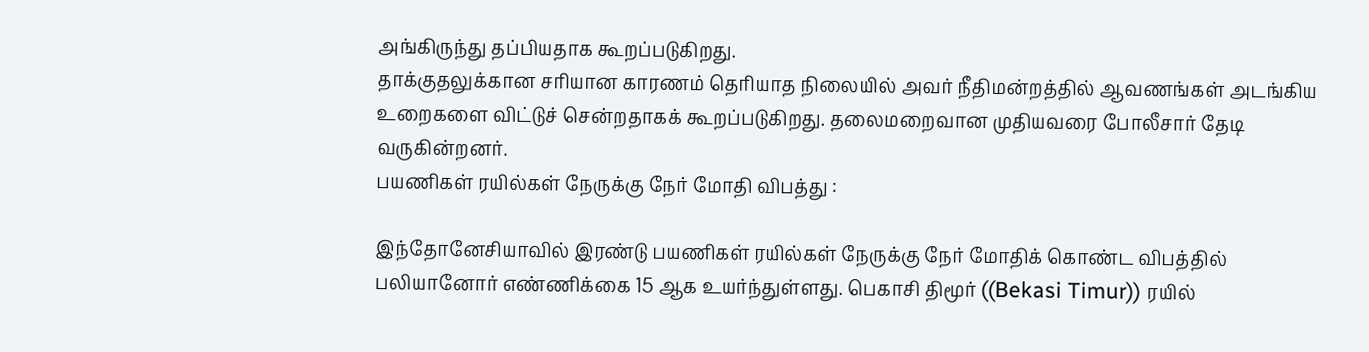அங்கிருந்து தப்பியதாக கூறப்படுகிறது.
தாக்குதலுக்கான சரியான காரணம் தெரியாத நிலையில் அவர் நீதிமன்றத்தில் ஆவணங்கள் அடங்கிய உறைகளை விட்டுச் சென்றதாகக் கூறப்படுகிறது. தலைமறைவான முதியவரை போலீசார் தேடி வருகின்றனர்.
பயணிகள் ரயில்கள் நேருக்கு நேர் மோதி விபத்து :

இந்தோனேசியாவில் இரண்டு பயணிகள் ரயில்கள் நேருக்கு நேர் மோதிக் கொண்ட விபத்தில் பலியானோர் எண்ணிக்கை 15 ஆக உயர்ந்துள்ளது. பெகாசி திமூர் ((Bekasi Timur)) ரயில்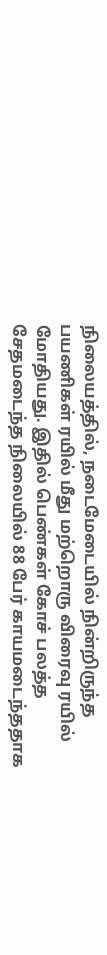நிலையத்தில், நடைமேடையில் நின்றிருந்த பயணிகள் ரயில் மீது மற்றொரு விரைவு ரயில் மோதியது. இதில் பெண்கள் கோச் பலத்த சேதமடைந்த நிலையில் 88 பேர் காயமடைந்ததாக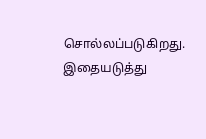சொல்லப்படுகிறது.
இதையடுத்து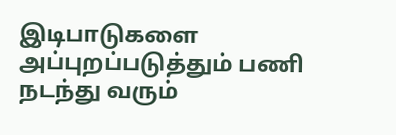இடிபாடுகளை அப்புறப்படுத்தும் பணி நடந்து வரும்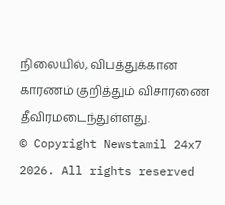நிலையில், விபத்துக்கான காரணம் குறித்தும் விசாரணை தீவிரமடைந்துள்ளது.
© Copyright Newstamil 24x7 2026. All rights reserved